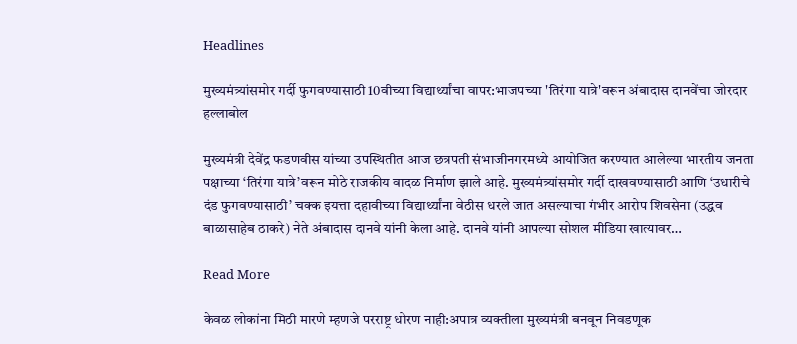Headlines

मुख्यमंत्र्यांसमोर गर्दी फुगवण्यासाठी 10वीच्या विद्यार्थ्यांचा वापर:भाजपच्या 'तिरंगा यात्रे'वरून अंबादास दानवेंचा जोरदार हल्लाबोल

मुख्यमंत्री देवेंद्र फडणवीस यांच्या उपस्थितीत आज छत्रपती संभाजीनगरमध्ये आयोजित करण्यात आलेल्या भारतीय जनता पक्षाच्या ‘तिरंगा यात्रे’वरून मोठे राजकीय वादळ निर्माण झाले आहे. मुख्यमंत्र्यांसमोर गर्दी दाखवण्यासाठी आणि ‘उधारीचे दंड फुगवण्यासाठी’ चक्क इयत्ता दहावीच्या विद्यार्थ्यांना वेठीस धरले जात असल्याचा गंभीर आरोप शिवसेना (उद्धव बाळासाहेब ठाकरे) नेते अंबादास दानवे यांनी केला आहे. दानवे यांनी आपल्या सोशल मीडिया खात्यावर…

Read More

केवळ लोकांना मिठी मारणे म्हणजे परराष्ट्र धोरण नाही:अपात्र व्यक्तीला मुख्यमंत्री बनवून निवडणूक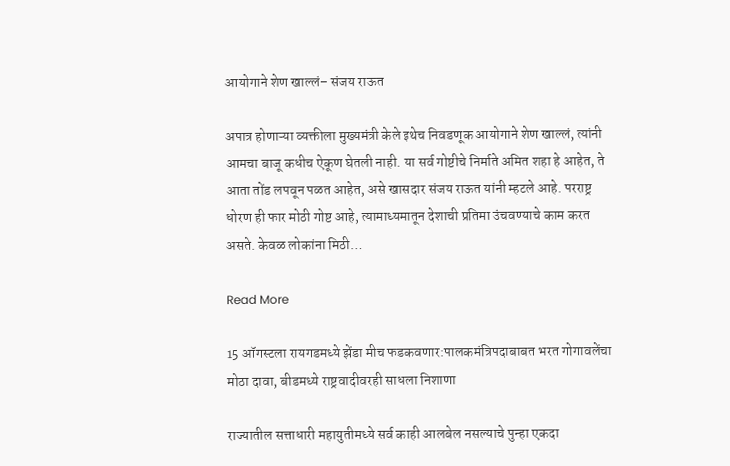आयोगाने शेण खाल्लं– संजय राऊत

अपात्र होणाऱ्या व्यक्तीला मुख्यमंत्री केले इथेच निवडणूक आयोगाने शेण खाल्लं, त्यांनी आमचा बाजू कधीच ऐकूण घेतली नाही. या सर्व गोष्टीचे निर्माते अमित शहा हे आहेत, ते आता तोंड लपवून पळत आहेत, असे खासदार संजय राऊत यांनी म्हटले आहे. परराष्ट्र धोरण ही फार मोठी गोष्ट आहे, त्यामाध्यमातून देशाची प्रतिमा उंचवण्याचे काम करत असते. केवळ लोकांना मिठी…

Read More

15 ऑगस्टला रायगडमध्ये झेंडा मीच फडकवणार:पालकमंत्रिपदाबाबत भरत गोगावलेंचा मोठा दावा, बीडमध्ये राष्ट्रवादीवरही साधला निशाणा

राज्यातील सत्ताधारी महायुतीमध्ये सर्व काही आलबेल नसल्याचे पुन्हा एकदा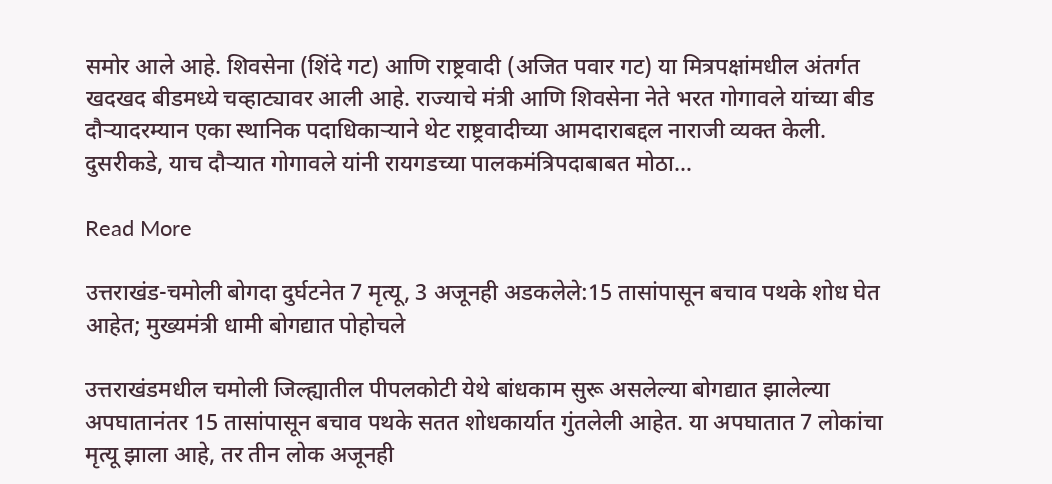समोर आले आहे. शिवसेना (शिंदे गट) आणि राष्ट्रवादी (अजित पवार गट) या मित्रपक्षांमधील अंतर्गत खदखद बीडमध्ये चव्हाट्यावर आली आहे. राज्याचे मंत्री आणि शिवसेना नेते भरत गोगावले यांच्या बीड दौऱ्यादरम्यान एका स्थानिक पदाधिकाऱ्याने थेट राष्ट्रवादीच्या आमदाराबद्दल नाराजी व्यक्त केली. दुसरीकडे, याच दौऱ्यात गोगावले यांनी रायगडच्या पालकमंत्रिपदाबाबत मोठा…

Read More

उत्तराखंड-चमोली बोगदा दुर्घटनेत 7 मृत्यू, 3 अजूनही अडकलेले:15 तासांपासून बचाव पथके शोध घेत आहेत; मुख्यमंत्री धामी बोगद्यात पोहोचले

उत्तराखंडमधील चमोली जिल्ह्यातील पीपलकोटी येथे बांधकाम सुरू असलेल्या बोगद्यात झालेल्या अपघातानंतर 15 तासांपासून बचाव पथके सतत शोधकार्यात गुंतलेली आहेत. या अपघातात 7 लोकांचा मृत्यू झाला आहे, तर तीन लोक अजूनही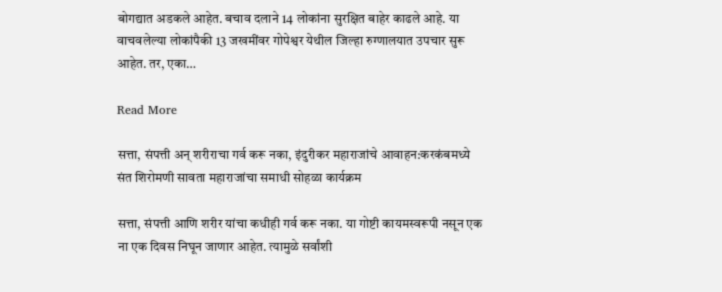बोगद्यात अडकले आहेत. बचाव दलाने 14 लोकांना सुरक्षित बाहेर काढले आहे. या वाचवलेल्या लोकांपैकी 13 जखमींवर गोपेश्वर येथील जिल्हा रुग्णालयात उपचार सुरू आहेत. तर, एका…

Read More

सत्ता, संपत्ती अन् शरीराचा गर्व करू नका, इंदुरीकर महाराजांचे आवाहन:करकंबमध्ये संत शिरोमणी सावता महाराजांचा समाधी सोहळा कार्यक्रम

सत्ता, संपत्ती आणि शरीर यांचा कधीही गर्व करू नका. या गोष्टी कायमस्वरूपी नसून एक ना एक दिवस निघून जाणार आहेत. त्यामुळे सर्वांशी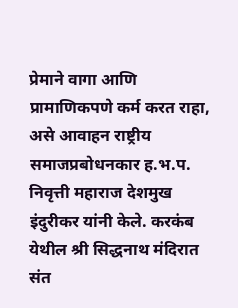प्रेमाने वागा आणि प्रामाणिकपणे कर्म करत राहा, असे आवाहन राष्ट्रीय समाजप्रबोधनकार ह.भ.प. निवृत्ती महाराज देशमुख इंदुरीकर यांनी केले. करकंब येथील श्री सिद्धनाथ मंदिरात संत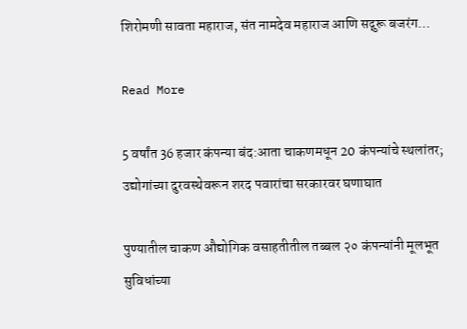शिरोमणी सावता महाराज, संत नामदेव महाराज आणि सद्गुरू बजरंग…

Read More

5 वर्षांत 36 हजार कंपन्या बंद:आता चाकणमधून 20 कंपन्यांचे स्थलांतर; उद्योगांच्या दुरवस्थेवरून शरद पवारांचा सरकारवर घणाघात

पुण्यातील चाकण औद्योगिक वसाहतीतील तब्बल २० कंपन्यांनी मूलभूत सुविधांच्या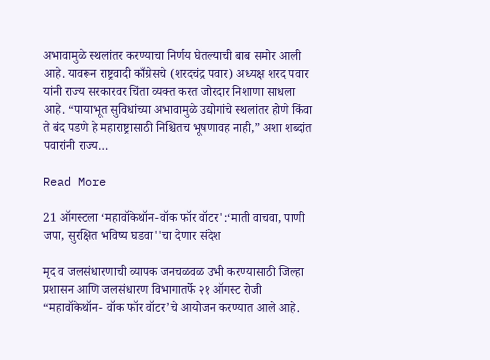अभावामुळे स्थलांतर करण्याचा निर्णय घेतल्याची बाब समोर आली आहे. यावरून राष्ट्रवादी काँग्रेसचे (शरदचंद्र पवार) अध्यक्ष शरद पवार यांनी राज्य सरकारवर चिंता व्यक्त करत जोरदार निशाणा साधला आहे. “पायाभूत सुविधांच्या अभावामुळे उद्योगांचे स्थलांतर होणे किंवा ते बंद पडणे हे महाराष्ट्रासाठी निश्चितच भूषणावह नाही,” अशा शब्दांत पवारांनी राज्य…

Read More

21 ऑगस्टला ‘महावॉकेथॉन-वॉक फॉर वॉटर':‘माती वाचवा, पाणी जपा, सुरक्षित भविष्य घडवा''चा देणार संदेश

मृद व जलसंधारणाची व्यापक जनचळवळ उभी करण्यासाठी जिल्हा प्रशासन आणि जलसंधारण विभागातर्फे २१ ऑगस्ट रोजी “महावॉकेथॉन- वॉक फॉर वॉटर’चे आयोजन करण्यात आले आहे.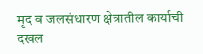मृद व जलसंधारण क्षेत्रातील कार्याची दखल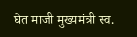घेत माजी मुख्यमंत्री स्व.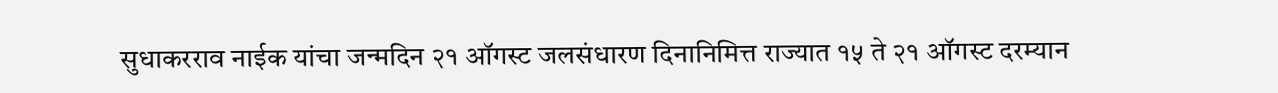सुधाकरराव नाईक यांचा जन्मदिन २१ ऑगस्ट जलसंधारण दिनानिमित्त राज्यात १५ ते २१ ऑगस्ट दरम्यान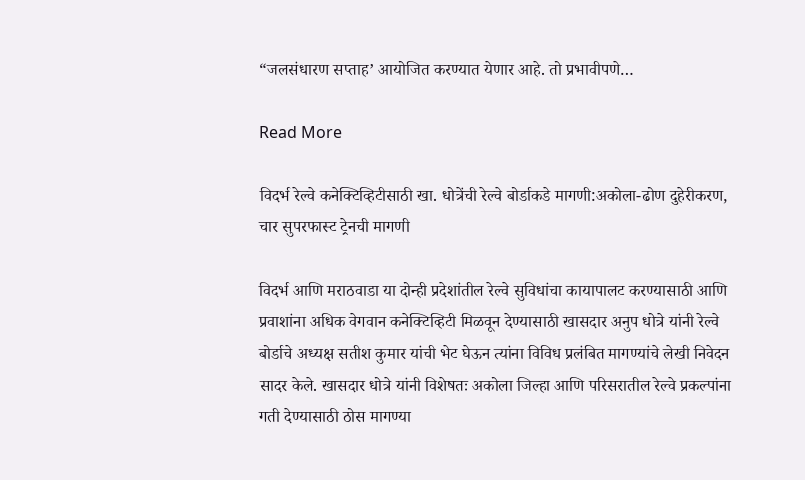“जलसंधारण सप्ताह’ आयोजित करण्यात येणार आहे. तो प्रभावीपणे…

Read More

विदर्भ रेल्वे कनेक्टिव्हिटीसाठी खा. धोत्रेंची रेल्वे बोर्डाकडे मागणी:अकोला-ढोण दुहेरीकरण, चार सुपरफास्ट ट्रेनची मागणी

विदर्भ आणि मराठवाडा या दोन्ही प्रदेशांतील रेल्वे सुविधांचा कायापालट करण्यासाठी आणि प्रवाशांना अधिक वेगवान कनेक्टिव्हिटी मिळवून देण्यासाठी खासदार अनुप धोत्रे यांनी रेल्वे बोर्डाचे अध्यक्ष सतीश कुमार यांची भेट घेऊन त्यांना विविध प्रलंबित मागण्यांचे लेखी निवेदन सादर केले. खासदार धोत्रे यांनी विशेषतः अकोला जिल्हा आणि परिसरातील रेल्वे प्रकल्पांना गती देण्यासाठी ठोस मागण्या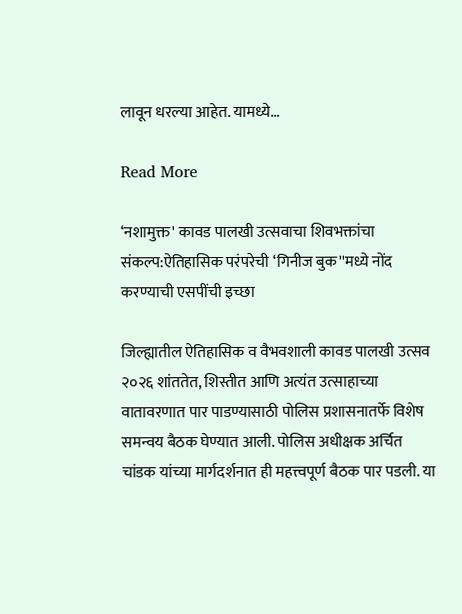लावून धरल्या आहेत. यामध्ये…

Read More

‘नशामुक्त' कावड पालखी उत्सवाचा शिवभक्तांचा संकल्प:ऐतिहासिक परंपरेची ‘गिनीज बुक''मध्ये नोंद करण्याची एसपींची इच्छा

जिल्ह्यातील ऐतिहासिक व वैभवशाली कावड पालखी उत्सव २०२६ शांततेत, शिस्तीत आणि अत्यंत उत्साहाच्या वातावरणात पार पाडण्यासाठी पोलिस प्रशासनातर्फे विशेष समन्वय बैठक घेण्यात आली. पोलिस अधीक्षक अर्चित चांडक यांच्या मार्गदर्शनात ही महत्त्वपूर्ण बैठक पार पडली. या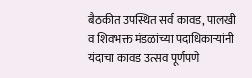बैठकीत उपस्थित सर्व कावड, पालखी व शिवभक्त मंडळांच्या पदाधिकाऱ्यांनी यंदाचा कावड उत्सव पूर्णपणे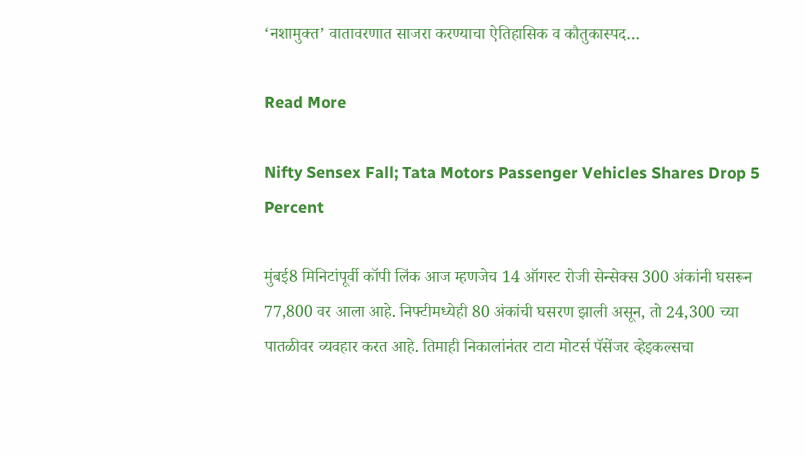‘नशामुक्त’ वातावरणात साजरा करण्याचा ऐतिहासिक व कौतुकास्पद…

Read More

Nifty Sensex Fall; Tata Motors Passenger Vehicles Shares Drop 5 Percent

मुंबई8 मिनिटांपूर्वी कॉपी लिंक आज म्हणजेच 14 ऑगस्ट रोजी सेन्सेक्स 300 अंकांनी घसरून 77,800 वर आला आहे. निफ्टीमध्येही 80 अंकांची घसरण झाली असून, तो 24,300 च्या पातळीवर व्यवहार करत आहे. तिमाही निकालांनंतर टाटा मोटर्स पॅसेंजर व्हेइकल्सचा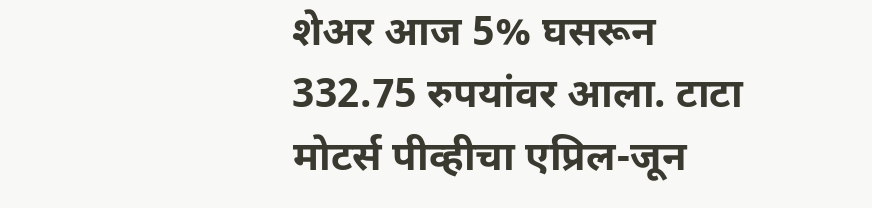शेअर आज 5% घसरून 332.75 रुपयांवर आला. टाटा मोटर्स पीव्हीचा एप्रिल-जून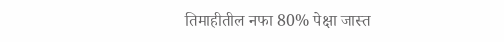तिमाहीतील नफा 80% पेक्षा जास्त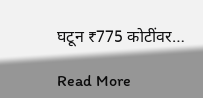घटून ₹775 कोटींवर…

Read More